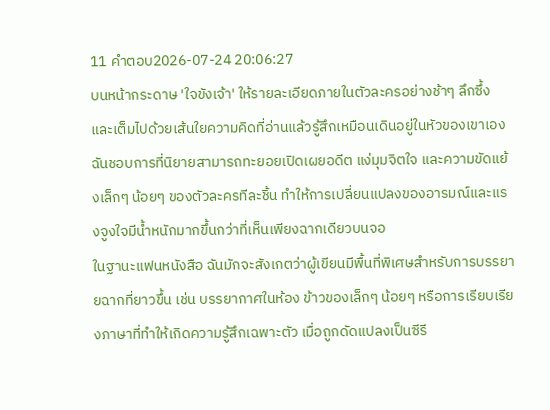11 คำตอบ2026-07-24 20:06:27
บนหน้ากระดาษ 'ใจขังเจ้า' ให้รายละเอียดภายในตัวละครอย่างช้าๆ ลึกซึ้ง และเต็มไปด้วยเส้นใยความคิดที่อ่านแล้วรู้สึกเหมือนเดินอยู่ในหัวของเขาเอง ฉันชอบการที่นิยายสามารถทะยอยเปิดเผยอดีต แง่มุมจิตใจ และความขัดแย้งเล็กๆ น้อยๆ ของตัวละครทีละชิ้น ทำให้การเปลี่ยนแปลงของอารมณ์และแรงจูงใจมีน้ำหนักมากขึ้นกว่าที่เห็นเพียงฉากเดียวบนจอ
ในฐานะแฟนหนังสือ ฉันมักจะสังเกตว่าผู้เขียนมีพื้นที่พิเศษสำหรับการบรรยายฉากที่ยาวขึ้น เช่น บรรยากาศในห้อง ข้าวของเล็กๆ น้อยๆ หรือการเรียบเรียงภาษาที่ทำให้เกิดความรู้สึกเฉพาะตัว เมื่อถูกดัดแปลงเป็นซีรี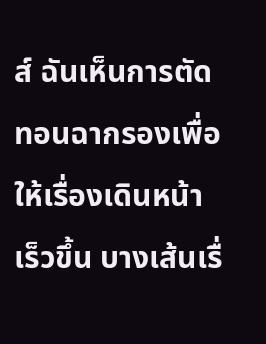ส์ ฉันเห็นการตัดทอนฉากรองเพื่อให้เรื่องเดินหน้าเร็วขึ้น บางเส้นเรื่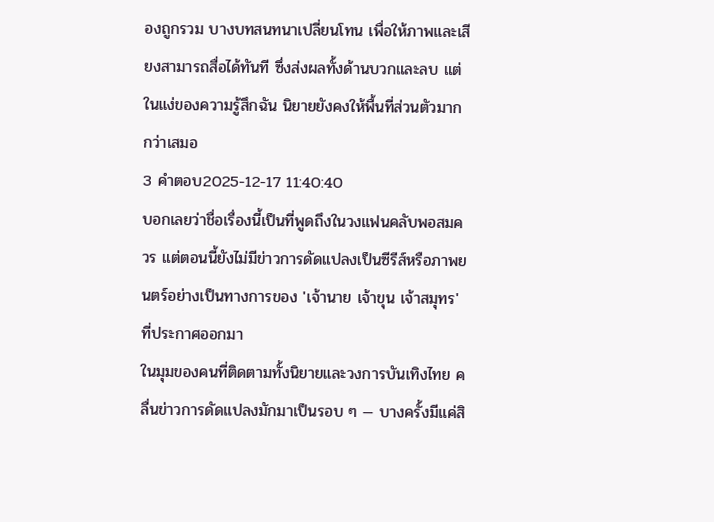องถูกรวม บางบทสนทนาเปลี่ยนโทน เพื่อให้ภาพและเสียงสามารถสื่อได้ทันที ซึ่งส่งผลทั้งด้านบวกและลบ แต่ในแง่ของความรู้สึกฉัน นิยายยังคงให้พื้นที่ส่วนตัวมากกว่าเสมอ
3 คำตอบ2025-12-17 11:40:40
บอกเลยว่าชื่อเรื่องนี้เป็นที่พูดถึงในวงแฟนคลับพอสมควร แต่ตอนนี้ยังไม่มีข่าวการดัดแปลงเป็นซีรีส์หรือภาพยนตร์อย่างเป็นทางการของ 'เจ้านาย เจ้าขุน เจ้าสมุทร' ที่ประกาศออกมา
ในมุมของคนที่ติดตามทั้งนิยายและวงการบันเทิงไทย คลื่นข่าวการดัดแปลงมักมาเป็นรอบ ๆ — บางครั้งมีแค่สิ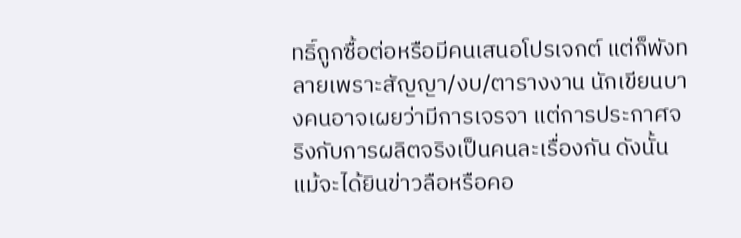ทธิ์ถูกซื้อต่อหรือมีคนเสนอโปรเจกต์ แต่ก็พังทลายเพราะสัญญา/งบ/ตารางงาน นักเขียนบางคนอาจเผยว่ามีการเจรจา แต่การประกาศจริงกับการผลิตจริงเป็นคนละเรื่องกัน ดังนั้นแม้จะได้ยินข่าวลือหรือคอ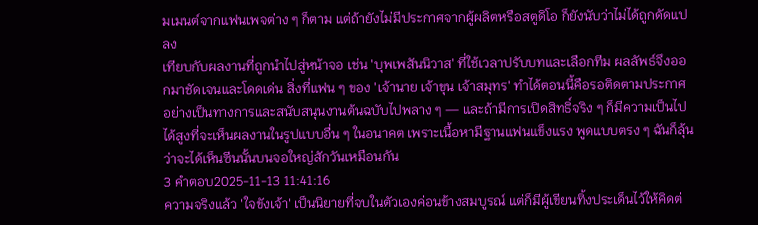มเมนต์จากแฟนเพจต่าง ๆ ก็ตาม แต่ถ้ายังไม่มีประกาศจากผู้ผลิตหรือสตูดิโอ ก็ยังนับว่าไม่ได้ถูกดัดแปลง
เทียบกับผลงานที่ถูกนำไปสู่หน้าจอ เช่น 'บุพเพสันนิวาส' ที่ใช้เวลาปรับบทและเลือกทีม ผลลัพธ์จึงออกมาชัดเจนและโดดเด่น สิ่งที่แฟน ๆ ของ 'เจ้านาย เจ้าขุน เจ้าสมุทร' ทำได้ตอนนี้คือรอติดตามประกาศอย่างเป็นทางการและสนับสนุนงานต้นฉบับไปพลาง ๆ — และถ้ามีการเปิดสิทธิ์จริง ๆ ก็มีความเป็นไปได้สูงที่จะเห็นผลงานในรูปแบบอื่น ๆ ในอนาคต เพราะเนื้อหามีฐานแฟนแข็งแรง พูดแบบตรง ๆ ฉันก็ลุ้นว่าจะได้เห็นซีนนั้นบนจอใหญ่สักวันเหมือนกัน
3 คำตอบ2025-11-13 11:41:16
ความจริงแล้ว 'ใจขังเจ้า' เป็นนิยายที่จบในตัวเองค่อนข้างสมบูรณ์ แต่ก็มีผู้เขียนทิ้งประเด็นไว้ให้คิดต่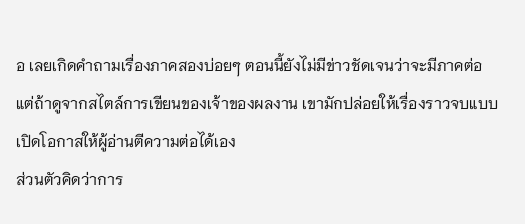อ เลยเกิดคำถามเรื่องภาคสองบ่อยๆ ตอนนี้ยังไม่มีข่าวชัดเจนว่าจะมีภาคต่อ แต่ถ้าดูจากสไตล์การเขียนของเจ้าของผลงาน เขามักปล่อยให้เรื่องราวจบแบบเปิดโอกาสให้ผู้อ่านตีความต่อได้เอง
ส่วนตัวคิดว่าการ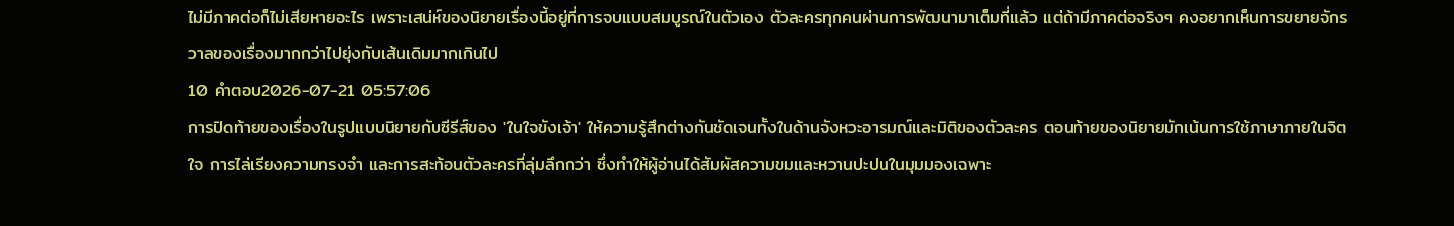ไม่มีภาคต่อก็ไม่เสียหายอะไร เพราะเสน่ห์ของนิยายเรื่องนี้อยู่ที่การจบแบบสมบูรณ์ในตัวเอง ตัวละครทุกคนผ่านการพัฒนามาเต็มที่แล้ว แต่ถ้ามีภาคต่อจริงๆ คงอยากเห็นการขยายจักรวาลของเรื่องมากกว่าไปยุ่งกับเส้นเดิมมากเกินไป
10 คำตอบ2026-07-21 05:57:06
การปิดท้ายของเรื่องในรูปแบบนิยายกับซีรีส์ของ 'ในใจขังเจ้า' ให้ความรู้สึกต่างกันชัดเจนทั้งในด้านจังหวะอารมณ์และมิติของตัวละคร ตอนท้ายของนิยายมักเน้นการใช้ภาษาภายในจิตใจ การไล่เรียงความทรงจำ และการสะท้อนตัวละครที่ลุ่มลึกกว่า ซึ่งทำให้ผู้อ่านได้สัมผัสความขมและหวานปะปนในมุมมองเฉพาะ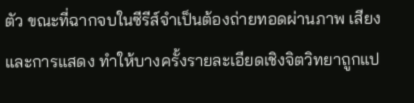ตัว ขณะที่ฉากจบในซีรีส์จำเป็นต้องถ่ายทอดผ่านภาพ เสียง และการแสดง ทำให้บางครั้งรายละเอียดเชิงจิตวิทยาถูกแป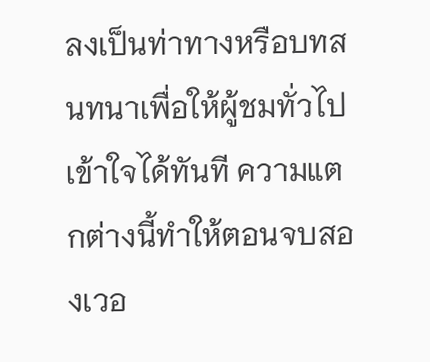ลงเป็นท่าทางหรือบทสนทนาเพื่อให้ผู้ชมทั่วไปเข้าใจได้ทันที ความแตกต่างนี้ทำให้ตอนจบสองเวอ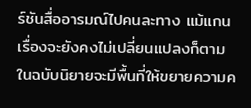ร์ชันสื่ออารมณ์ไปคนละทาง แม้แกนเรื่องจะยังคงไม่เปลี่ยนแปลงก็ตาม
ในฉบับนิยายจะมีพื้นที่ให้ขยายความค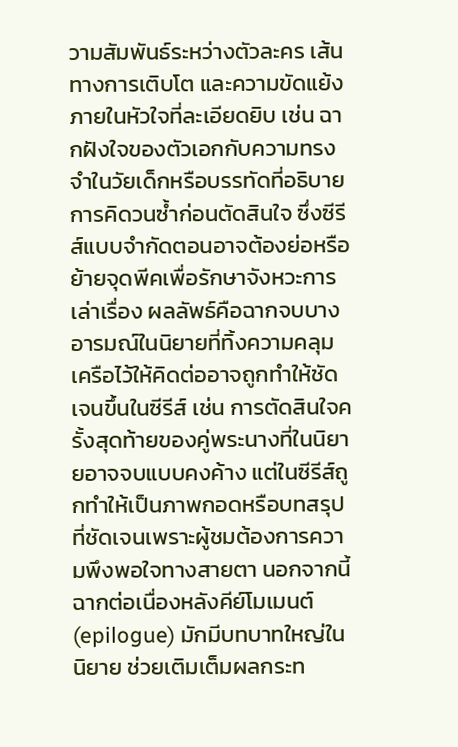วามสัมพันธ์ระหว่างตัวละคร เส้นทางการเติบโต และความขัดแย้งภายในหัวใจที่ละเอียดยิบ เช่น ฉากฝังใจของตัวเอกกับความทรงจำในวัยเด็กหรือบรรทัดที่อธิบายการคิดวนซ้ำก่อนตัดสินใจ ซึ่งซีรีส์แบบจำกัดตอนอาจต้องย่อหรือย้ายจุดพีคเพื่อรักษาจังหวะการเล่าเรื่อง ผลลัพธ์คือฉากจบบางอารมณ์ในนิยายที่ทิ้งความคลุมเครือไว้ให้คิดต่ออาจถูกทำให้ชัดเจนขึ้นในซีรีส์ เช่น การตัดสินใจครั้งสุดท้ายของคู่พระนางที่ในนิยายอาจจบแบบคงค้าง แต่ในซีรีส์ถูกทำให้เป็นภาพกอดหรือบทสรุปที่ชัดเจนเพราะผู้ชมต้องการความพึงพอใจทางสายตา นอกจากนี้ฉากต่อเนื่องหลังคีย์โมเมนต์ (epilogue) มักมีบทบาทใหญ่ในนิยาย ช่วยเติมเต็มผลกระท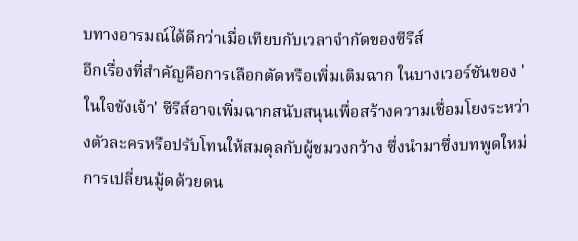บทางอารมณ์ได้ดีกว่าเมื่อเทียบกับเวลาจำกัดของซีรีส์
อีกเรื่องที่สำคัญคือการเลือกตัดหรือเพิ่มเติมฉาก ในบางเวอร์ชันของ 'ในใจขังเจ้า' ซีรีส์อาจเพิ่มฉากสนับสนุนเพื่อสร้างความเชื่อมโยงระหว่างตัวละครหรือปรับโทนให้สมดุลกับผู้ชมวงกว้าง ซึ่งนำมาซึ่งบทพูดใหม่ การเปลี่ยนมู้ดด้วยดน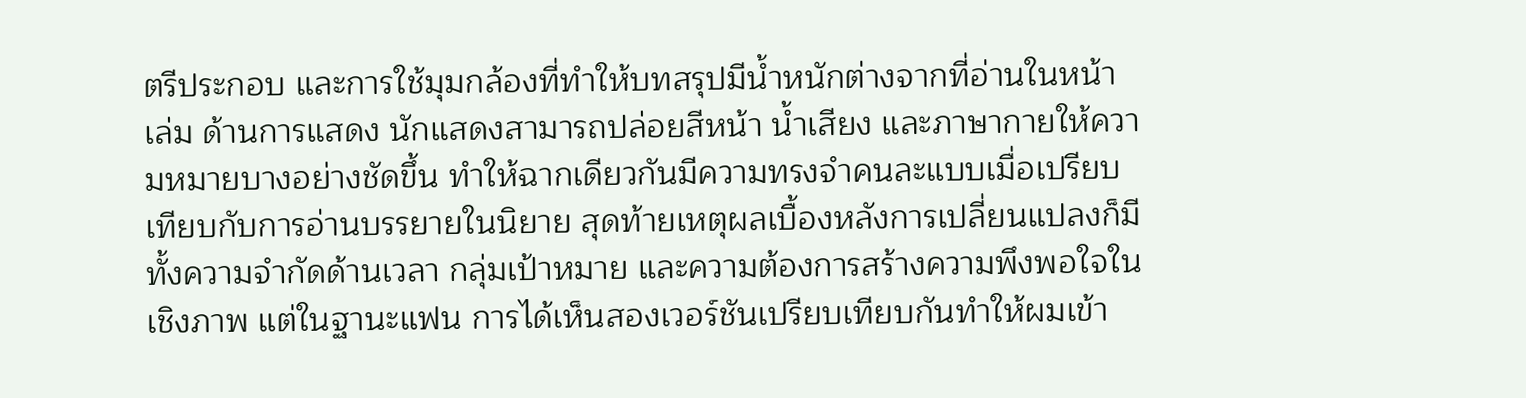ตรีประกอบ และการใช้มุมกล้องที่ทำให้บทสรุปมีน้ำหนักต่างจากที่อ่านในหน้าเล่ม ด้านการแสดง นักแสดงสามารถปล่อยสีหน้า น้ำเสียง และภาษากายให้ความหมายบางอย่างชัดขึ้น ทำให้ฉากเดียวกันมีความทรงจำคนละแบบเมื่อเปรียบเทียบกับการอ่านบรรยายในนิยาย สุดท้ายเหตุผลเบื้องหลังการเปลี่ยนแปลงก็มีทั้งความจำกัดด้านเวลา กลุ่มเป้าหมาย และความต้องการสร้างความพึงพอใจในเชิงภาพ แต่ในฐานะแฟน การได้เห็นสองเวอร์ชันเปรียบเทียบกันทำให้ผมเข้า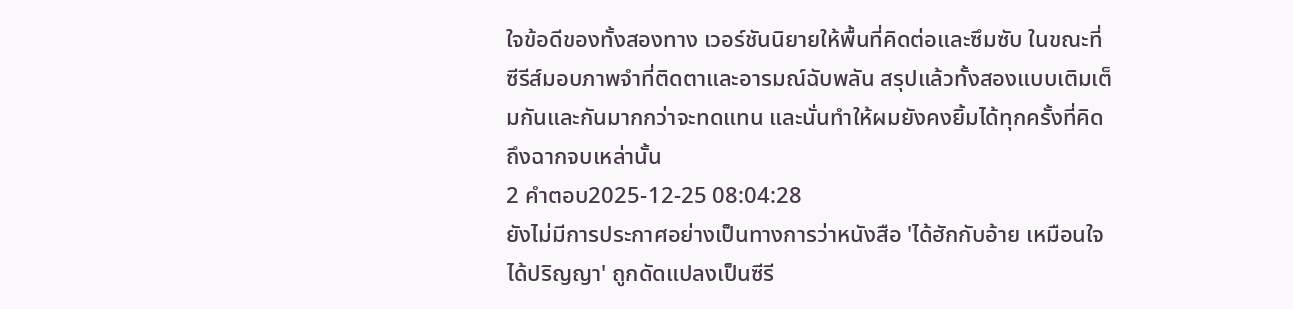ใจข้อดีของทั้งสองทาง เวอร์ชันนิยายให้พื้นที่คิดต่อและซึมซับ ในขณะที่ซีรีส์มอบภาพจำที่ติดตาและอารมณ์ฉับพลัน สรุปแล้วทั้งสองแบบเติมเต็มกันและกันมากกว่าจะทดแทน และนั่นทำให้ผมยังคงยิ้มได้ทุกครั้งที่คิดถึงฉากจบเหล่านั้น
2 คำตอบ2025-12-25 08:04:28
ยังไม่มีการประกาศอย่างเป็นทางการว่าหนังสือ 'ได้ฮักกับอ้าย เหมือนใจได้ปริญญา' ถูกดัดแปลงเป็นซีรี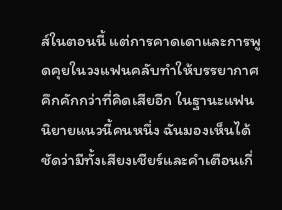ส์ในตอนนี้ แต่การคาดเดาและการพูดคุยในวงแฟนคลับทำให้บรรยากาศคึกคักกว่าที่คิดเสียอีก ในฐานะแฟนนิยายแนวนี้คนหนึ่ง ฉันมองเห็นได้ชัดว่ามีทั้งเสียงเชียร์และคำเตือนเกี่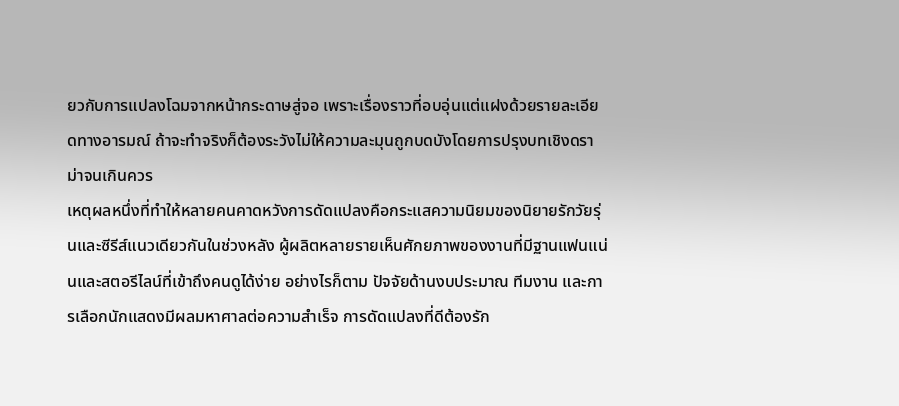ยวกับการแปลงโฉมจากหน้ากระดาษสู่จอ เพราะเรื่องราวที่อบอุ่นแต่แฝงด้วยรายละเอียดทางอารมณ์ ถ้าจะทำจริงก็ต้องระวังไม่ให้ความละมุนถูกบดบังโดยการปรุงบทเชิงดราม่าจนเกินควร
เหตุผลหนึ่งที่ทำให้หลายคนคาดหวังการดัดแปลงคือกระแสความนิยมของนิยายรักวัยรุ่นและซีรีส์แนวเดียวกันในช่วงหลัง ผู้ผลิตหลายรายเห็นศักยภาพของงานที่มีฐานแฟนแน่นและสตอรีไลน์ที่เข้าถึงคนดูได้ง่าย อย่างไรก็ตาม ปัจจัยด้านงบประมาณ ทีมงาน และการเลือกนักแสดงมีผลมหาศาลต่อความสำเร็จ การดัดแปลงที่ดีต้องรัก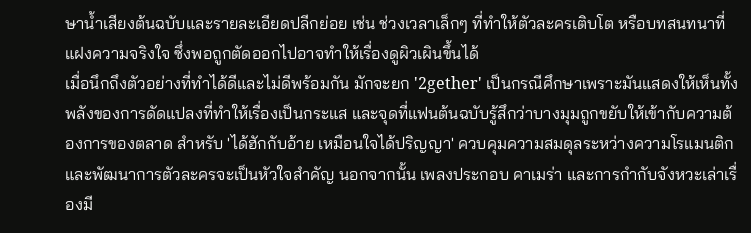ษาน้ำเสียงต้นฉบับและรายละเอียดปลีกย่อย เช่น ช่วงเวลาเล็กๆ ที่ทำให้ตัวละครเติบโต หรือบทสนทนาที่แฝงความจริงใจ ซึ่งพอถูกตัดออกไปอาจทำให้เรื่องดูผิวเผินขึ้นได้
เมื่อนึกถึงตัวอย่างที่ทำได้ดีและไม่ดีพร้อมกัน มักจะยก '2gether' เป็นกรณีศึกษาเพราะมันแสดงให้เห็นทั้งพลังของการดัดแปลงที่ทำให้เรื่องเป็นกระแส และจุดที่แฟนต้นฉบับรู้สึกว่าบางมุมถูกขยับให้เข้ากับความต้องการของตลาด สำหรับ 'ได้ฮักกับอ้าย เหมือนใจได้ปริญญา' ควบคุมความสมดุลระหว่างความโรแมนติกและพัฒนาการตัวละครจะเป็นหัวใจสำคัญ นอกจากนั้น เพลงประกอบ คาเมร่า และการกำกับจังหวะเล่าเรื่องมี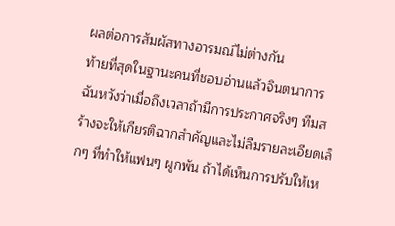ผลต่อการสัมผัสทางอารมณ์ไม่ต่างกัน
ท้ายที่สุดในฐานะคนที่ชอบอ่านแล้วจินตนาการ ฉันหวังว่าเมื่อถึงเวลาถ้ามีการประกาศจริงๆ ทีมสร้างจะให้เกียรติฉากสำคัญและไม่ลืมรายละเอียดเล็กๆ ที่ทำให้แฟนๆ ผูกพัน ถ้าได้เห็นการปรับให้เห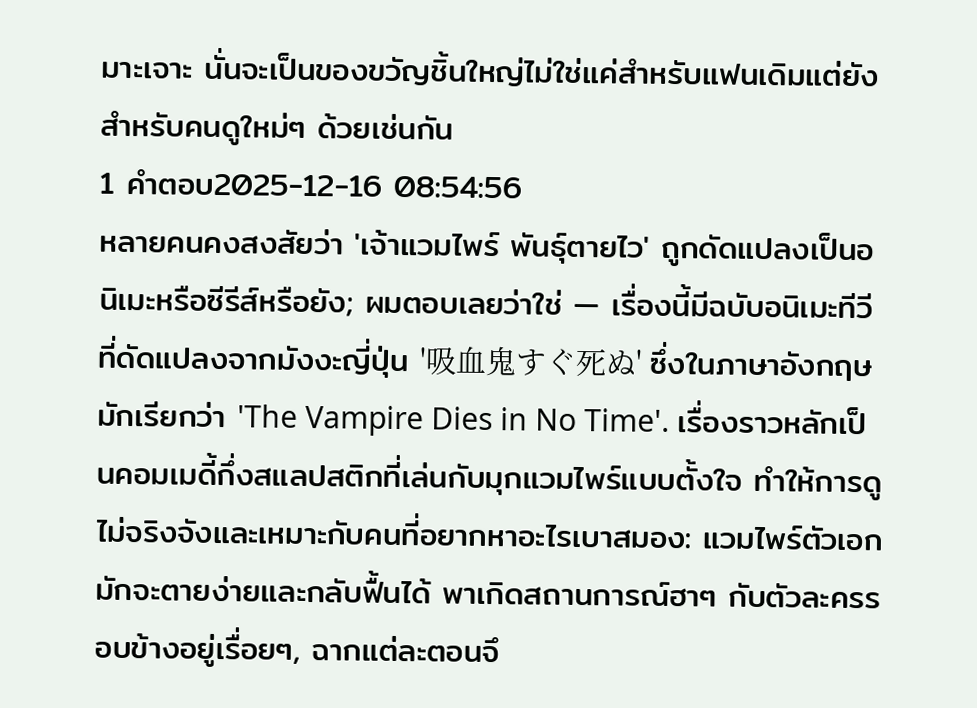มาะเจาะ นั่นจะเป็นของขวัญชิ้นใหญ่ไม่ใช่แค่สำหรับแฟนเดิมแต่ยังสำหรับคนดูใหม่ๆ ด้วยเช่นกัน
1 คำตอบ2025-12-16 08:54:56
หลายคนคงสงสัยว่า 'เจ้าแวมไพร์ พันธุ์ตายไว' ถูกดัดแปลงเป็นอนิเมะหรือซีรีส์หรือยัง; ผมตอบเลยว่าใช่ — เรื่องนี้มีฉบับอนิเมะทีวีที่ดัดแปลงจากมังงะญี่ปุ่น '吸血鬼すぐ死ぬ' ซึ่งในภาษาอังกฤษมักเรียกว่า 'The Vampire Dies in No Time'. เรื่องราวหลักเป็นคอมเมดี้กึ่งสแลปสติกที่เล่นกับมุกแวมไพร์แบบตั้งใจ ทำให้การดูไม่จริงจังและเหมาะกับคนที่อยากหาอะไรเบาสมอง: แวมไพร์ตัวเอกมักจะตายง่ายและกลับฟื้นได้ พาเกิดสถานการณ์ฮาๆ กับตัวละครรอบข้างอยู่เรื่อยๆ, ฉากแต่ละตอนจึ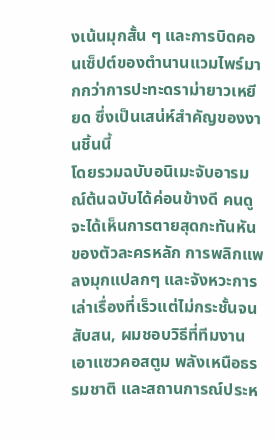งเน้นมุกสั้น ๆ และการบิดคอนเซ็ปต์ของตำนานแวมไพร์มากกว่าการปะทะดราม่ายาวเหยียด ซึ่งเป็นเสน่ห์สำคัญของงานชิ้นนี้
โดยรวมฉบับอนิเมะจับอารมณ์ต้นฉบับได้ค่อนข้างดี คนดูจะได้เห็นการตายสุดกะทันหันของตัวละครหลัก การพลิกแพลงมุกแปลกๆ และจังหวะการเล่าเรื่องที่เร็วแต่ไม่กระชั้นจนสับสน, ผมชอบวิธีที่ทีมงานเอาแซวคอสตูม พลังเหนือธรรมชาติ และสถานการณ์ประห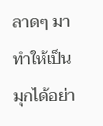ลาดๆ มาทำให้เป็นมุกได้อย่า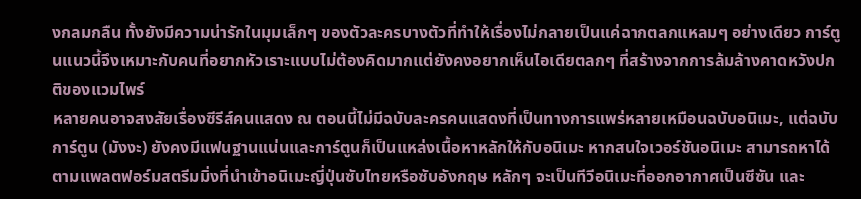งกลมกลืน ทั้งยังมีความน่ารักในมุมเล็กๆ ของตัวละครบางตัวที่ทำให้เรื่องไม่กลายเป็นแค่ฉากตลกแหลมๆ อย่างเดียว การ์ตูนแนวนี้จึงเหมาะกับคนที่อยากหัวเราะแบบไม่ต้องคิดมากแต่ยังคงอยากเห็นไอเดียตลกๆ ที่สร้างจากการล้มล้างคาดหวังปกติของแวมไพร์
หลายคนอาจสงสัยเรื่องซีรีส์คนแสดง ณ ตอนนี้ไม่มีฉบับละครคนแสดงที่เป็นทางการแพร่หลายเหมือนฉบับอนิเมะ, แต่ฉบับการ์ตูน (มังงะ) ยังคงมีแฟนฐานแน่นและการ์ตูนก็เป็นแหล่งเนื้อหาหลักให้กับอนิเมะ หากสนใจเวอร์ชันอนิเมะ สามารถหาได้ตามแพลตฟอร์มสตรีมมิ่งที่นำเข้าอนิเมะญี่ปุ่นซับไทยหรือซับอังกฤษ หลักๆ จะเป็นทีวีอนิเมะที่ออกอากาศเป็นซีซัน และ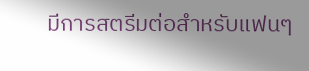มีการสตรีมต่อสำหรับแฟนๆ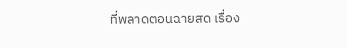ที่พลาดตอนฉายสด เรื่อง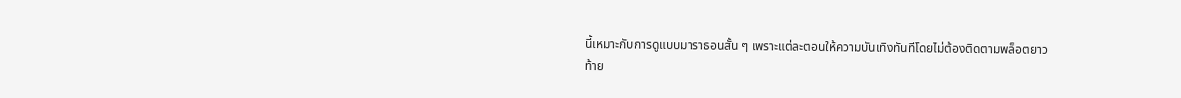นี้เหมาะกับการดูแบบมาราธอนสั้น ๆ เพราะแต่ละตอนให้ความบันเทิงทันทีโดยไม่ต้องติดตามพล็อตยาว
ท้าย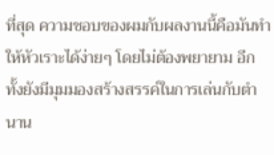ที่สุด ความชอบของผมกับผลงานนี้คือมันทำให้หัวเราะได้ง่ายๆ โดยไม่ต้องพยายาม อีกทั้งยังมีมุมมองสร้างสรรค์ในการเล่นกับตำนาน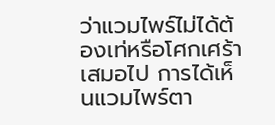ว่าแวมไพร์ไม่ได้ต้องเท่หรือโศกเศร้าเสมอไป การได้เห็นแวมไพร์ตา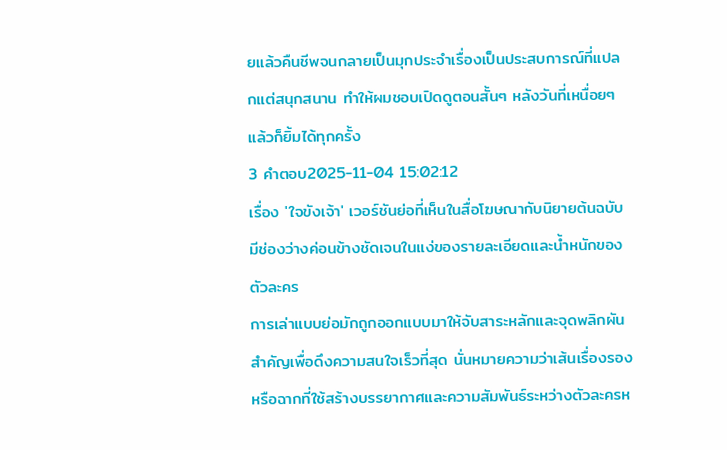ยแล้วคืนชีพจนกลายเป็นมุกประจำเรื่องเป็นประสบการณ์ที่แปลกแต่สนุกสนาน ทำให้ผมชอบเปิดดูตอนสั้นๆ หลังวันที่เหนื่อยๆ แล้วก็ยิ้มได้ทุกครั้ง
3 คำตอบ2025-11-04 15:02:12
เรื่อง 'ใจขังเจ้า' เวอร์ชันย่อที่เห็นในสื่อโฆษณากับนิยายต้นฉบับมีช่องว่างค่อนข้างชัดเจนในแง่ของรายละเอียดและน้ำหนักของตัวละคร
การเล่าแบบย่อมักถูกออกแบบมาให้จับสาระหลักและจุดพลิกผันสำคัญเพื่อดึงความสนใจเร็วที่สุด นั่นหมายความว่าเส้นเรื่องรองหรือฉากที่ใช้สร้างบรรยากาศและความสัมพันธ์ระหว่างตัวละครห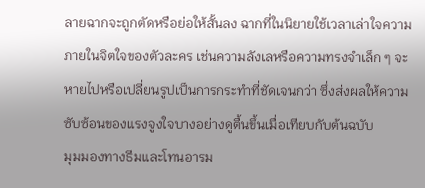ลายฉากจะถูกตัดหรือย่อให้สั้นลง ฉากที่ในนิยายใช้เวลาเล่าใจความภายในจิตใจของตัวละคร เช่นความลังเลหรือความทรงจำเล็ก ๆ จะหายไปหรือเปลี่ยนรูปเป็นการกระทำที่ชัดเจนกว่า ซึ่งส่งผลให้ความซับซ้อนของแรงจูงใจบางอย่างดูตื้นขึ้นเมื่อเทียบกับต้นฉบับ
มุมมองทางธีมและโทนอารม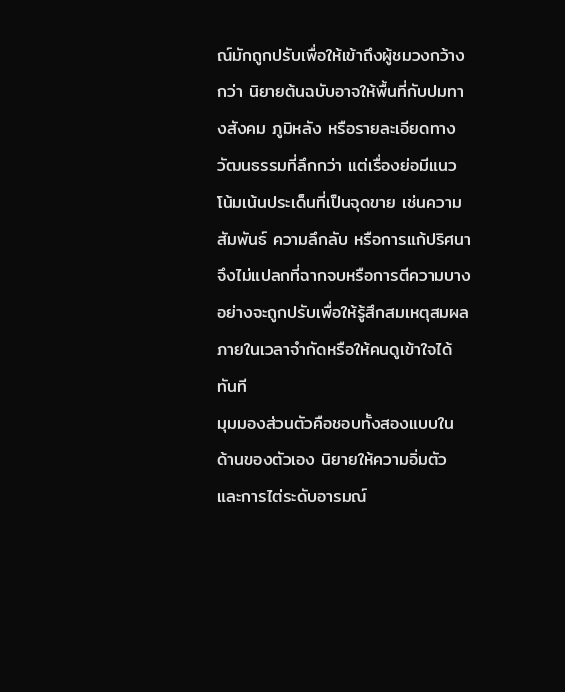ณ์มักถูกปรับเพื่อให้เข้าถึงผู้ชมวงกว้างกว่า นิยายต้นฉบับอาจให้พื้นที่กับปมทางสังคม ภูมิหลัง หรือรายละเอียดทางวัฒนธรรมที่ลึกกว่า แต่เรื่องย่อมีแนวโน้มเน้นประเด็นที่เป็นจุดขาย เช่นความสัมพันธ์ ความลึกลับ หรือการแก้ปริศนา จึงไม่แปลกที่ฉากจบหรือการตีความบางอย่างจะถูกปรับเพื่อให้รู้สึกสมเหตุสมผลภายในเวลาจำกัดหรือให้คนดูเข้าใจได้ทันที
มุมมองส่วนตัวคือชอบทั้งสองแบบในด้านของตัวเอง นิยายให้ความอิ่มตัวและการไต่ระดับอารมณ์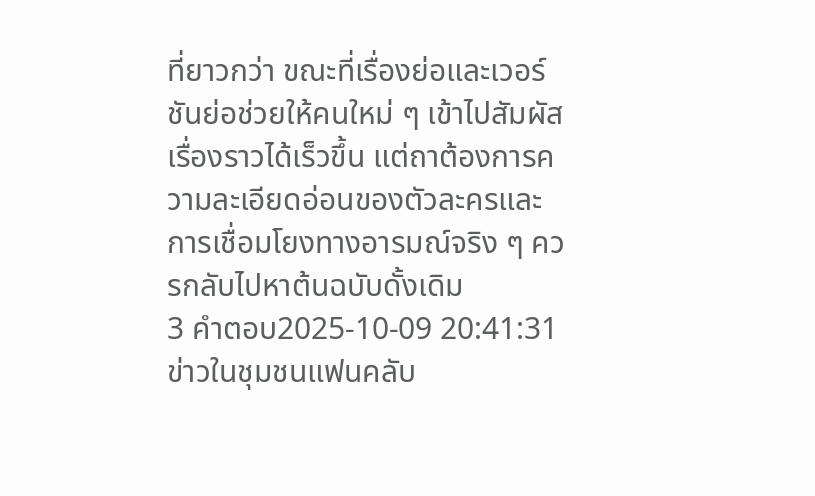ที่ยาวกว่า ขณะที่เรื่องย่อและเวอร์ชันย่อช่วยให้คนใหม่ ๆ เข้าไปสัมผัสเรื่องราวได้เร็วขึ้น แต่ถาต้องการความละเอียดอ่อนของตัวละครและการเชื่อมโยงทางอารมณ์จริง ๆ ควรกลับไปหาต้นฉบับดั้งเดิม
3 คำตอบ2025-10-09 20:41:31
ข่าวในชุมชนแฟนคลับ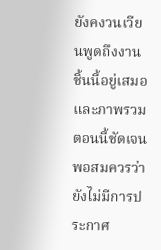ยังคงวนเวียนพูดถึงงานชิ้นนี้อยู่เสมอ และภาพรวมตอนนี้ชัดเจนพอสมควรว่ายังไม่มีการประกาศ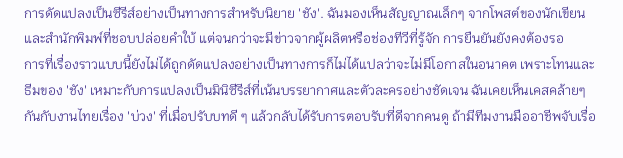การดัดแปลงเป็นซีรีส์อย่างเป็นทางการสำหรับนิยาย 'ชัง'. ฉันมองเห็นสัญญาณเล็กๆ จากโพสต์ของนักเขียนและสำนักพิมพ์ที่ชอบปล่อยคำใบ้ แต่จนกว่าจะมีข่าวจากผู้ผลิตหรือช่องทีวีที่รู้จัก การยืนยันยังคงต้องรอ
การที่เรื่องราวแบบนี้ยังไม่ได้ถูกดัดแปลงอย่างเป็นทางการก็ไม่ได้แปลว่าจะไม่มีโอกาสในอนาคต เพราะโทนและธีมของ 'ชัง' เหมาะกับการแปลงเป็นมินิซีรีส์ที่เน้นบรรยากาศและตัวละครอย่างชัดเจน ฉันเคยเห็นเคสคล้ายๆ กันกับงานไทยเรื่อง 'บ่วง' ที่เมื่อปรับบทดี ๆ แล้วกลับได้รับการตอบรับที่ดีจากคนดู ถ้ามีทีมงานมืออาชีพจับเรื่อ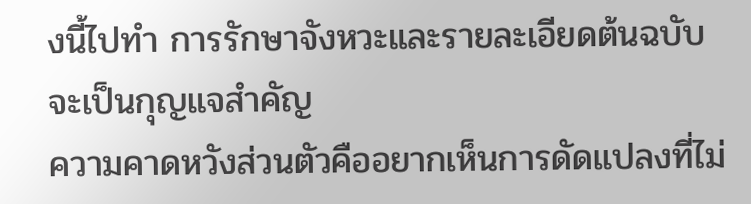งนี้ไปทำ การรักษาจังหวะและรายละเอียดต้นฉบับจะเป็นกุญแจสำคัญ
ความคาดหวังส่วนตัวคืออยากเห็นการดัดแปลงที่ไม่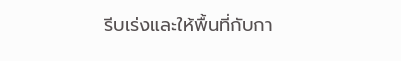รีบเร่งและให้พื้นที่กับกา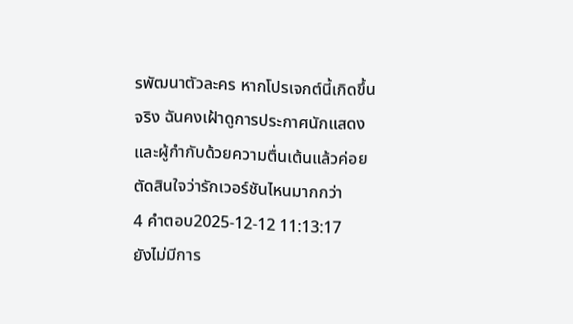รพัฒนาตัวละคร หากโปรเจกต์นี้เกิดขึ้นจริง ฉันคงเฝ้าดูการประกาศนักแสดงและผู้กำกับด้วยความตื่นเต้นแล้วค่อยตัดสินใจว่ารักเวอร์ชันไหนมากกว่า
4 คำตอบ2025-12-12 11:13:17
ยังไม่มีการ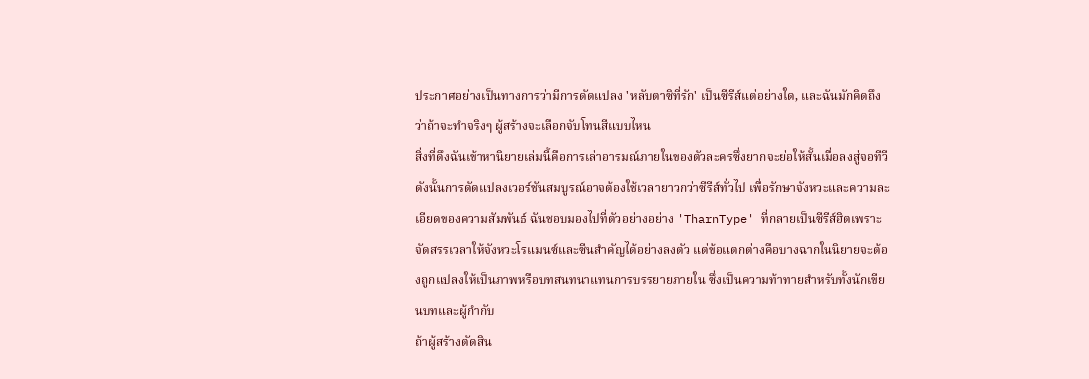ประกาศอย่างเป็นทางการว่ามีการดัดแปลง 'หลับตาซิที่รัก' เป็นซีรีส์แต่อย่างใด, และฉันมักคิดถึงว่าถ้าจะทำจริงๆ ผู้สร้างจะเลือกจับโทนสีแบบไหน
สิ่งที่ดึงฉันเข้าหานิยายเล่มนี้คือการเล่าอารมณ์ภายในของตัวละครซึ่งยากจะย่อให้สั้นเมื่อลงสู่จอทีวี ดังนั้นการดัดแปลงเวอร์ชันสมบูรณ์อาจต้องใช้เวลายาวกว่าซีรีส์ทั่วไป เพื่อรักษาจังหวะและความละเอียดของความสัมพันธ์ ฉันชอบมองไปที่ตัวอย่างอย่าง 'TharnType' ที่กลายเป็นซีรีส์ฮิตเพราะจัดสรรเวลาให้จังหวะโรแมนซ์และซีนสำคัญได้อย่างลงตัว แต่ข้อแตกต่างคือบางฉากในนิยายจะต้องถูกแปลงให้เป็นภาพหรือบทสนทนาแทนการบรรยายภายใน ซึ่งเป็นความท้าทายสำหรับทั้งนักเขียนบทและผู้กำกับ
ถ้าผู้สร้างตัดสิน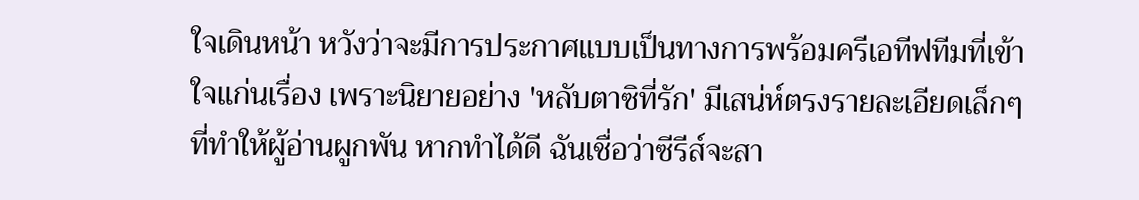ใจเดินหน้า หวังว่าจะมีการประกาศแบบเป็นทางการพร้อมครีเอทีฟทีมที่เข้าใจแก่นเรื่อง เพราะนิยายอย่าง 'หลับตาซิที่รัก' มีเสน่ห์ตรงรายละเอียดเล็กๆ ที่ทำให้ผู้อ่านผูกพัน หากทำได้ดี ฉันเชื่อว่าซีรีส์จะสา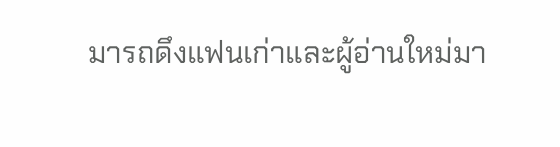มารถดึงแฟนเก่าและผู้อ่านใหม่มา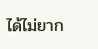ได้ไม่ยาก